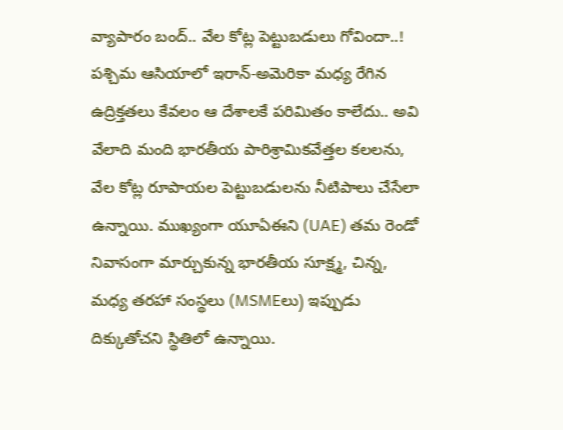వ్యాపారం బంద్.. వేల కోట్ల పెట్టుబడులు గోవిందా..!
పశ్చిమ ఆసియాలో ఇరాన్-అమెరికా మధ్య రేగిన ఉద్రిక్తతలు కేవలం ఆ దేశాలకే పరిమితం కాలేదు.. అవి వేలాది మంది భారతీయ పారిశ్రామికవేత్తల కలలను, వేల కోట్ల రూపాయల పెట్టుబడులను నీటిపాలు చేసేలా ఉన్నాయి. ముఖ్యంగా యూఏఈని (UAE) తమ రెండో నివాసంగా మార్చుకున్న భారతీయ సూక్ష్మ, చిన్న, మధ్య తరహా సంస్థలు (MSMEలు) ఇప్పుడు దిక్కుతోచని స్థితిలో ఉన్నాయి.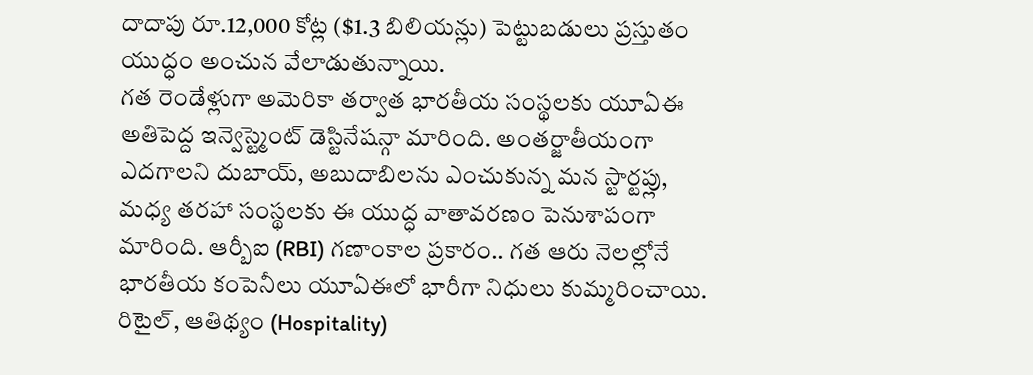దాదాపు రూ.12,000 కోట్ల ($1.3 బిలియన్లు) పెట్టుబడులు ప్రస్తుతం యుద్ధం అంచున వేలాడుతున్నాయి.
గత రెండేళ్లుగా అమెరికా తర్వాత భారతీయ సంస్థలకు యూఏఈ అతిపెద్ద ఇన్వెస్ట్మెంట్ డెస్టినేషన్గా మారింది. అంతర్జాతీయంగా ఎదగాలని దుబాయ్, అబుదాబిలను ఎంచుకున్న మన స్టార్టప్లు, మధ్య తరహా సంస్థలకు ఈ యుద్ధ వాతావరణం పెనుశాపంగా మారింది. ఆర్బీఐ (RBI) గణాంకాల ప్రకారం.. గత ఆరు నెలల్లోనే భారతీయ కంపెనీలు యూఏఈలో భారీగా నిధులు కుమ్మరించాయి. రిటైల్, ఆతిథ్యం (Hospitality)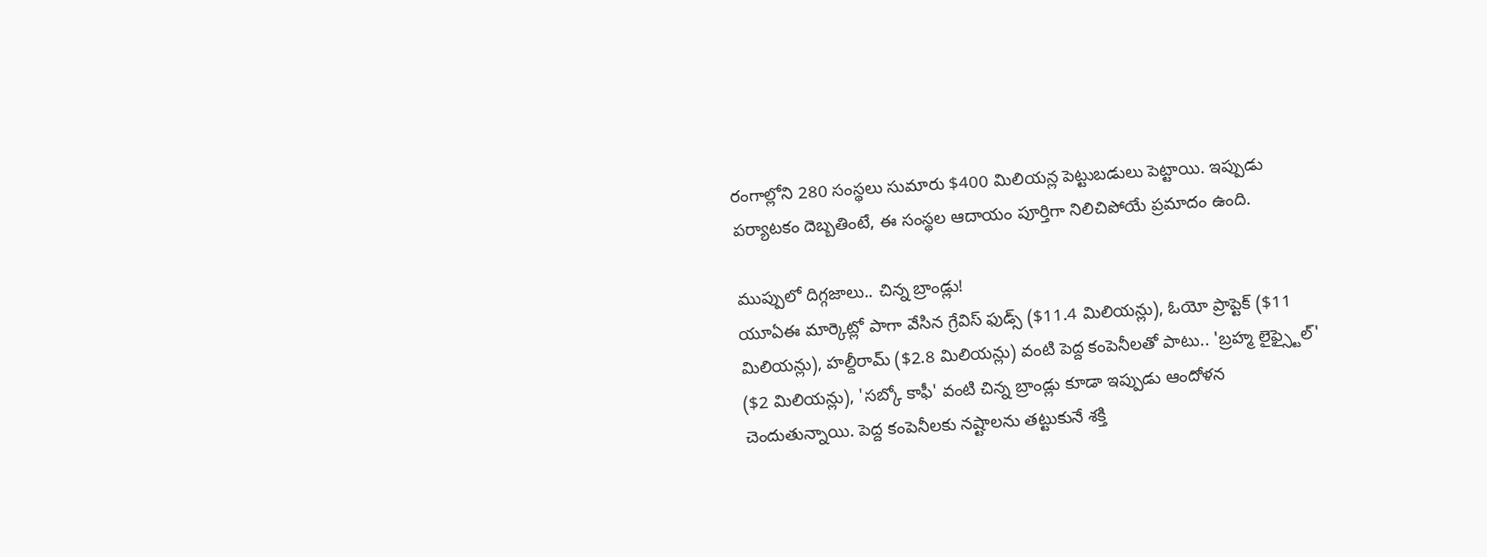రంగాల్లోని 280 సంస్థలు సుమారు $400 మిలియన్ల పెట్టుబడులు పెట్టాయి. ఇప్పుడు పర్యాటకం దెబ్బతింటే, ఈ సంస్థల ఆదాయం పూర్తిగా నిలిచిపోయే ప్రమాదం ఉంది.

ముప్పులో దిగ్గజాలు.. చిన్న బ్రాండ్లు!
యూఏఈ మార్కెట్లో పాగా వేసిన గ్రేవిస్ ఫుడ్స్ ($11.4 మిలియన్లు), ఓయో ప్రాప్టెక్ ($11 మిలియన్లు), హల్దీరామ్ ($2.8 మిలియన్లు) వంటి పెద్ద కంపెనీలతో పాటు.. 'బ్రహ్మ లైఫ్స్టైల్' ($2 మిలియన్లు), 'సబ్కో కాఫీ' వంటి చిన్న బ్రాండ్లు కూడా ఇప్పుడు ఆందోళన చెందుతున్నాయి. పెద్ద కంపెనీలకు నష్టాలను తట్టుకునే శక్తి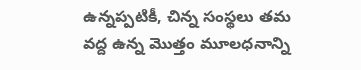ఉన్నప్పటికీ, చిన్న సంస్థలు తమ వద్ద ఉన్న మొత్తం మూలధనాన్ని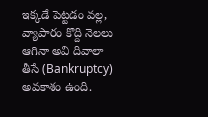ఇక్కడే పెట్టడం వల్ల, వ్యాపారం కొద్ది నెలలు ఆగినా అవి దివాలా తీసే (Bankruptcy) అవకాశం ఉంది.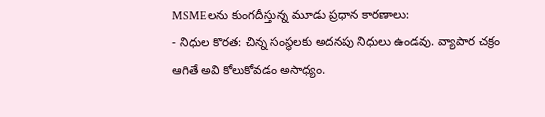MSMEలను కుంగదీస్తున్న మూడు ప్రధాన కారణాలు:
- నిధుల కొరత: చిన్న సంస్థలకు అదనపు నిధులు ఉండవు. వ్యాపార చక్రం ఆగితే అవి కోలుకోవడం అసాధ్యం.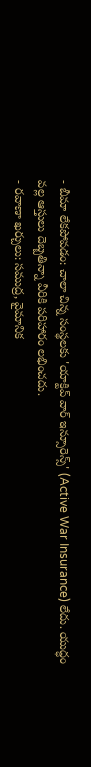- బీమా లేకపోవడం: చాలా చిన్న సంస్థలకు 'యాక్టివ్ వార్ ఇన్సూరెన్స్' (Active War Insurance) లేదు. యుద్ధం వల్ల ఆస్తులు దెబ్బతిన్నా వీరికి పరిహారం లభించదు.
- రవాణా ఖర్చులు: సముద్ర, వైమానిక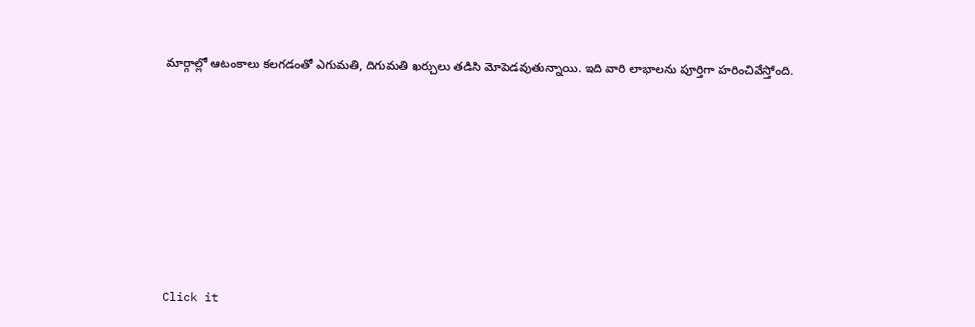మార్గాల్లో ఆటంకాలు కలగడంతో ఎగుమతి, దిగుమతి ఖర్చులు తడిసి మోపెడవుతున్నాయి. ఇది వారి లాభాలను పూర్తిగా హరించివేస్తోంది.












Click it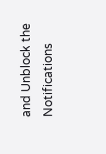and Unblock the Notifications